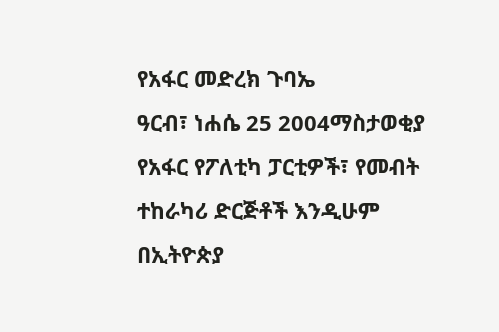የአፋር መድረክ ጉባኤ
ዓርብ፣ ነሐሴ 25 2004ማስታወቂያ
የአፋር የፖለቲካ ፓርቲዎች፣ የመብት ተከራካሪ ድርጅቶች እንዲሁም በኢትዮጵያ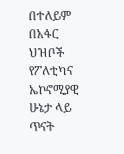በተለይም በአፋር ህዝቦች የፖለቲካና ኤኮኖሚያዊ ሁኔታ ላይ ጥናት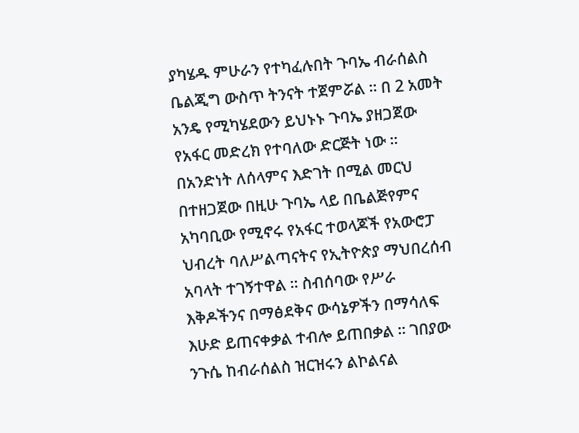ያካሄዱ ምሁራን የተካፈሉበት ጉባኤ ብራሰልስ ቤልጂግ ውስጥ ትንናት ተጀምሯል ። በ 2 አመት አንዴ የሚካሄደውን ይህኑኑ ጉባኤ ያዘጋጀው የአፋር መድረክ የተባለው ድርጅት ነው ። በአንድነት ለሰላምና እድገት በሚል መርህ በተዘጋጀው በዚሁ ጉባኤ ላይ በቤልጅየምና አካባቢው የሚኖሩ የአፋር ተወላጆች የአውሮፓ ህብረት ባለሥልጣናትና የኢትዮጵያ ማህበረሰብ አባላት ተገኝተዋል ። ስብሰባው የሥራ እቅዶችንና በማፅደቅና ውሳኔዎችን በማሳለፍ እሁድ ይጠናቀቃል ተብሎ ይጠበቃል ። ገበያው ንጉሴ ከብራሰልስ ዝርዝሩን ልኮልናል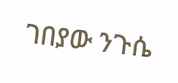ገበያው ንጉሴ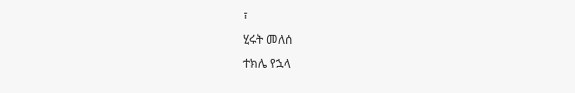፣
ሂሩት መለሰ
ተክሌ የኋላ